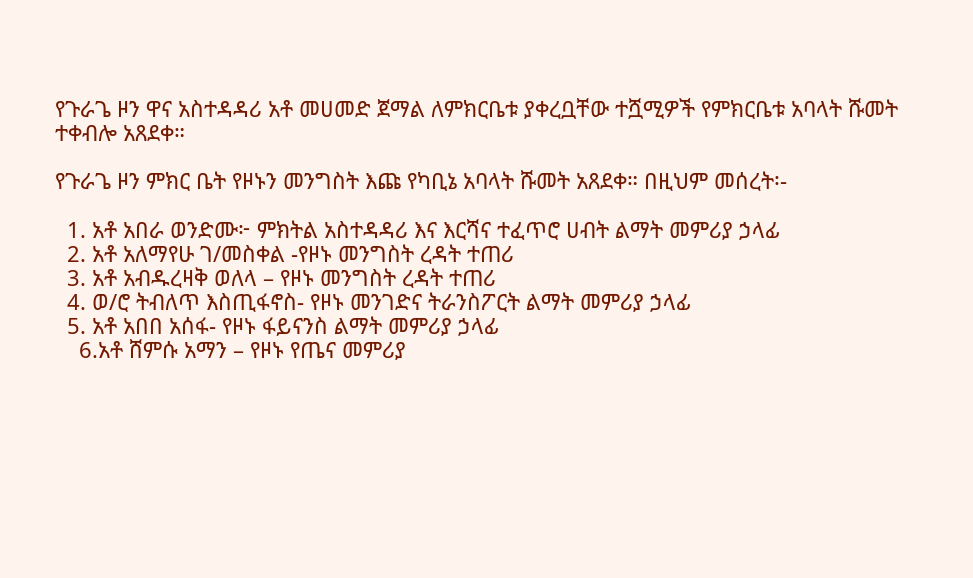የጉራጌ ዞን ዋና አስተዳዳሪ አቶ መሀመድ ጀማል ለምክርቤቱ ያቀረቧቸው ተሿሚዎች የምክርቤቱ አባላት ሹመት ተቀብሎ አጸደቀ።

የጉራጌ ዞን ምክር ቤት የዞኑን መንግስት እጩ የካቢኔ አባላት ሹመት አጸደቀ። በዚህም መሰረት፡-

  1. አቶ አበራ ወንድሙ፦ ምክትል አስተዳዳሪ እና እርሻና ተፈጥሮ ሀብት ልማት መምሪያ ኃላፊ
  2. አቶ አለማየሁ ገ/መስቀል -የዞኑ መንግስት ረዳት ተጠሪ
  3. አቶ አብዱረዛቅ ወለላ – የዞኑ መንግስት ረዳት ተጠሪ
  4. ወ/ሮ ትብለጥ እስጢፋኖስ- የዞኑ መንገድና ትራንስፖርት ልማት መምሪያ ኃላፊ
  5. አቶ አበበ አሰፋ- የዞኑ ፋይናንስ ልማት መምሪያ ኃላፊ
    6.አቶ ሸምሱ አማን – የዞኑ የጤና መምሪያ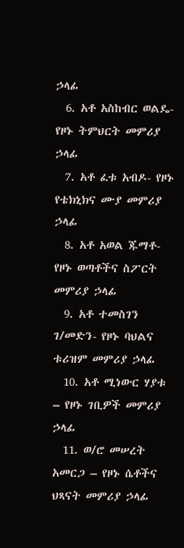ኃላፊ
  6. አቶ አስከብር ወልዴ- የዞኑ ትምህርት መምሪያ ኃላፊ
  7. አቶ ፈቱ አብዶ- የዞኑ የቴክኒክና ሙያ መምሪያ ኃላፊ
  8. አቶ አወል ጁማቶ- የዞኑ ወጣቶችና ስፖርት መምሪያ ኃላፊ
  9. አቶ ተመስገን ገ/መድን- የዞኑ ባህልና ቱሪዝም መምሪያ ኃላፊ
  10. አቶ ሚነውር ሃያቱ – የዞኑ ገቢዎች መምሪያ ኃላፊ
  11. ወ/ሮ መሠረት አመርጋ – የዞኑ ሴቶችና ህጻናት መምሪያ ኃላፊ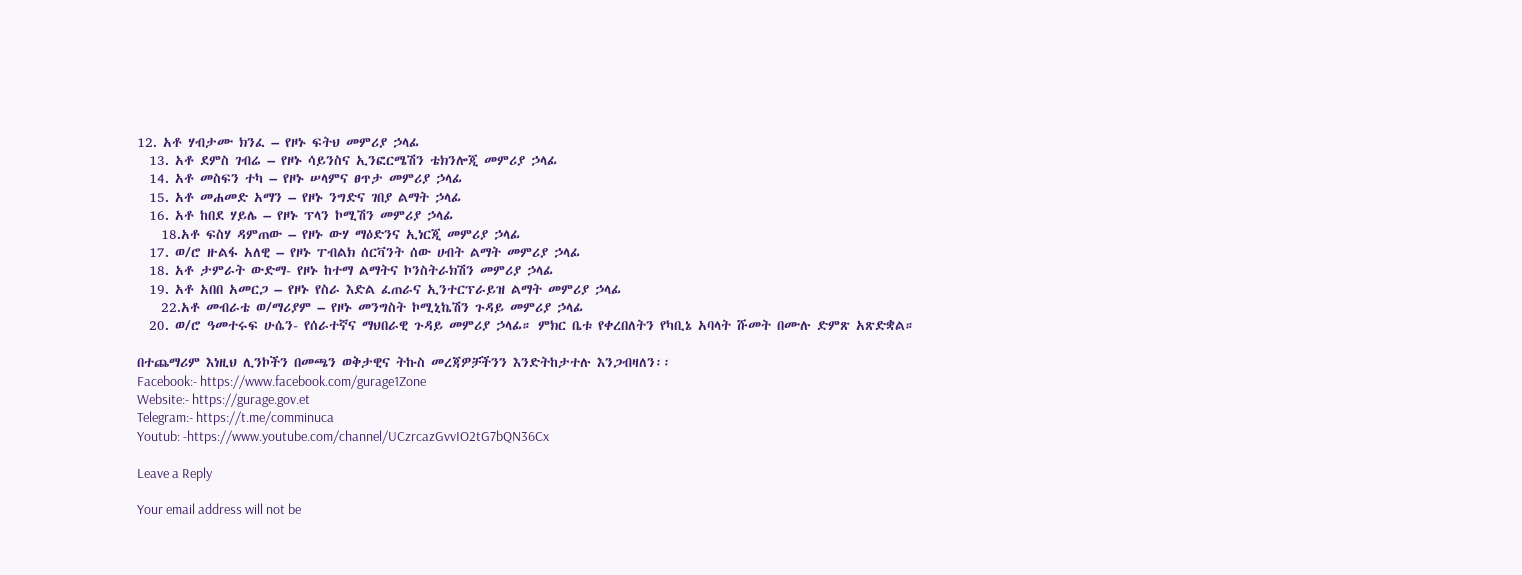12. አቶ ሃብታሙ ክንፈ – የዞኑ ፍትህ መምሪያ ኃላፊ
  13. አቶ ደምስ ገብሬ – የዞኑ ሳይንስና ኢንፎርሜሽን ቴክንሎጂ መምሪያ ኃላፊ
  14. አቶ መስፍን ተካ – የዞኑ ሠላምና ፀጥታ መምሪያ ኃላፊ
  15. አቶ መሐመድ አማን – የዞኑ ንግድና ገበያ ልማት ኃላፊ
  16. አቶ ከበደ ሃይሌ – የዞኑ ፕላን ኮሚሽን መምሪያ ኃላፊ
    18.አቶ ፍስሃ ዳምጠው – የዞኑ ውሃ ማዕድንና ኢነርጂ መምሪያ ኃላፊ
  17. ወ/ሮ ዙልፋ አለዊ – የዞኑ ፐብልክ ሰርቫንት ሰው ሀብት ልማት መምሪያ ኃላፊ
  18. አቶ ታምራት ውድማ- የዞኑ ከተማ ልማትና ኮንስትራክሽን መምሪያ ኃላፊ
  19. አቶ አበበ አመርጋ – የዞኑ የስራ እድል ፈጠራና ኢንተርፕራይዝ ልማት መምሪያ ኃላፊ
    22.አቶ መብራቴ ወ/ማሪያም – የዞኑ መንግስት ኮሚኒኬሽን ጉዳይ መምሪያ ኃላፊ
  20. ወ/ሮ ዓመተሩፍ ሁሴን- የሰራተኛና ማህበራዊ ጉዳይ መምሪያ ኃላፊ። ምክር ቤቱ የቀረበለትን የካቢኔ አባላት ሹመት በሙሉ ድምጽ አጽድቋል።

በተጨማሪም እነዚህ ሊንኮችን በመጫን ወቅታዊና ትኩስ መረጃዎቻችንን እንድትከታተሉ እንጋብዛለን፡፡
Facebook:- https://www.facebook.com/gurage1Zone
Website:- https://gurage.gov.et
Telegram:- https://t.me/comminuca
Youtub: -https://www.youtube.com/channel/UCzrcazGvvIO2tG7bQN36Cx

Leave a Reply

Your email address will not be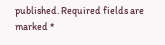published. Required fields are marked *